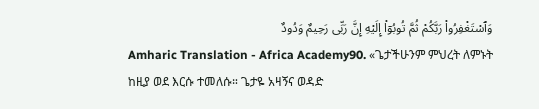وَٱسْتَغْفِرُوا۟ رَبَّكُمْ ثُمَّ تُوبُوٓا۟ إِلَيْهِ إِنَّ رَبِّى رَحِيمٌ وَدُودٌ
Amharic Translation - Africa Academy90. «ጌታችሁንም ምህረት ለምኑት ከዚያ ወደ እርሱ ተመለሱ። ጌታዬ አዛኝና ወዳድ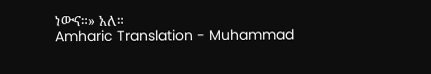ነውና።» አለ።
Amharic Translation - Muhammad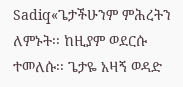Sadiq«ጌታችሁንም ምሕረትን ለምኑት፡፡ ከዚያም ወደርሱ ተመለሱ፡፡ ጌታዬ አዛኝ ወዳድ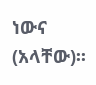ነውና (አላቸው)፡፡